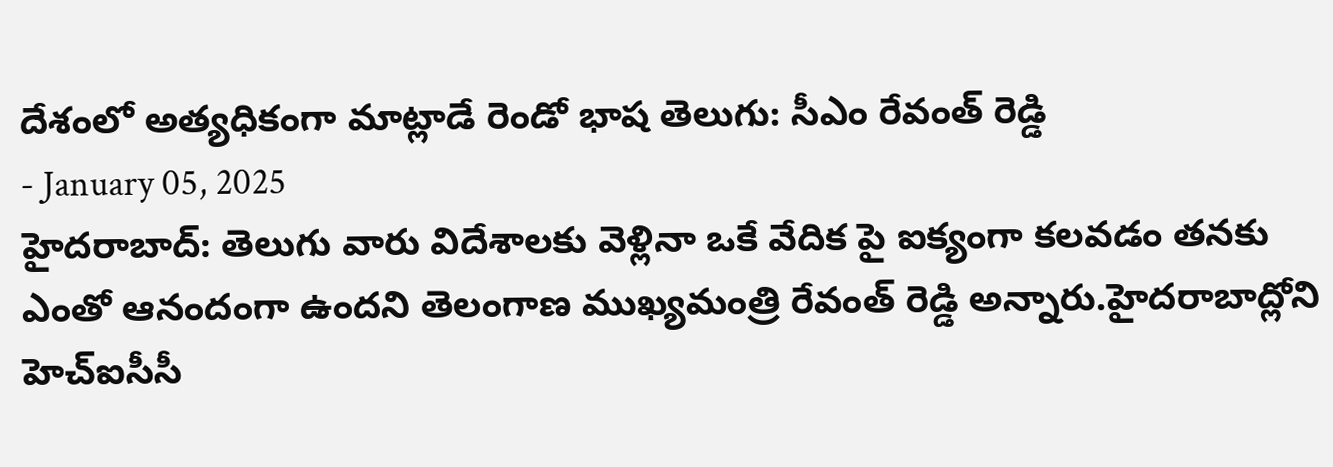దేశంలో అత్యధికంగా మాట్లాడే రెండో భాష తెలుగు: సీఎం రేవంత్ రెడ్డి
- January 05, 2025
హైదరాబాద్: తెలుగు వారు విదేశాలకు వెళ్లినా ఒకే వేదిక పై ఐక్యంగా కలవడం తనకు ఎంతో ఆనందంగా ఉందని తెలంగాణ ముఖ్యమంత్రి రేవంత్ రెడ్డి అన్నారు.హైదరాబాద్లోని హెచ్ఐసీసీ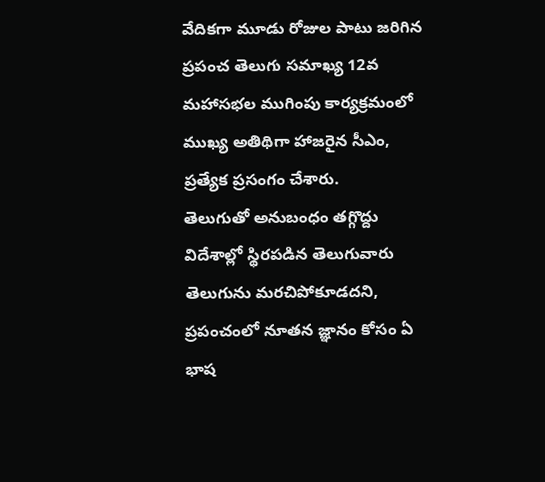వేదికగా మూడు రోజుల పాటు జరిగిన ప్రపంచ తెలుగు సమాఖ్య 12వ మహాసభల ముగింపు కార్యక్రమంలో ముఖ్య అతిథిగా హాజరైన సీఎం, ప్రత్యేక ప్రసంగం చేశారు.
తెలుగుతో అనుబంధం తగ్గొద్దు
విదేశాల్లో స్థిరపడిన తెలుగువారు తెలుగును మరచిపోకూడదని, ప్రపంచంలో నూతన జ్ఞానం కోసం ఏ భాష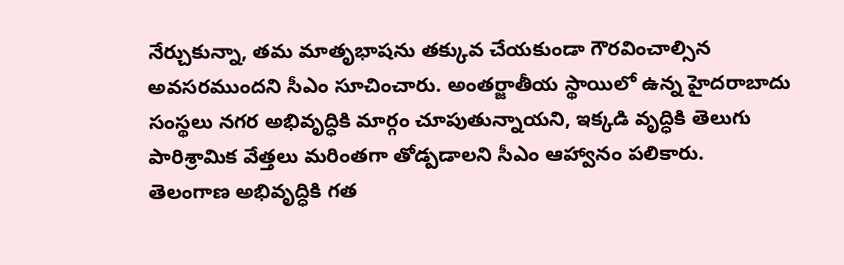నేర్చుకున్నా, తమ మాతృభాషను తక్కువ చేయకుండా గౌరవించాల్సిన అవసరముందని సీఎం సూచించారు. అంతర్జాతీయ స్థాయిలో ఉన్న హైదరాబాదు సంస్థలు నగర అభివృద్ధికి మార్గం చూపుతున్నాయని, ఇక్కడి వృద్ధికి తెలుగు పారిశ్రామిక వేత్తలు మరింతగా తోడ్పడాలని సీఎం ఆహ్వానం పలికారు.
తెలంగాణ అభివృద్ధికి గత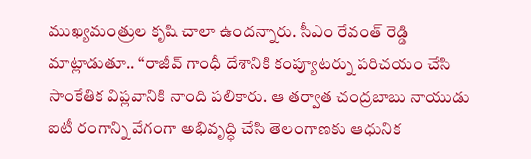ముఖ్యమంత్రుల కృషి చాలా ఉందన్నారు. సీఎం రేవంత్ రెడ్డి మాట్లాడుతూ.. ‘‘రాజీవ్ గాంధీ దేశానికి కంప్యూటర్ను పరిచయం చేసి సాంకేతిక విప్లవానికి నాంది పలికారు. ఆ తర్వాత చంద్రబాబు నాయుడు ఐటీ రంగాన్ని వేగంగా అభివృద్ధి చేసి తెలంగాణకు ఆధునిక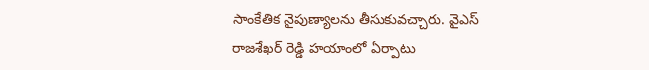సాంకేతిక నైపుణ్యాలను తీసుకువచ్చారు. వైఎస్ రాజశేఖర్ రెడ్డి హయాంలో ఏర్పాటు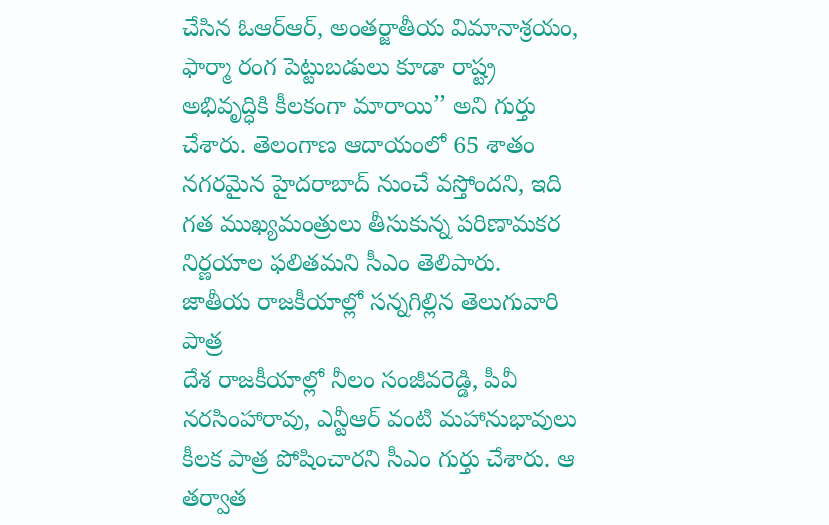చేసిన ఓఆర్ఆర్, అంతర్జాతీయ విమానాశ్రయం, ఫార్మా రంగ పెట్టుబడులు కూడా రాష్ట్ర అభివృద్ధికి కీలకంగా మారాయి’’ అని గుర్తు చేశారు. తెలంగాణ ఆదాయంలో 65 శాతం నగరమైన హైదరాబాద్ నుంచే వస్తోందని, ఇది గత ముఖ్యమంత్రులు తీసుకున్న పరిణామకర నిర్ణయాల ఫలితమని సీఎం తెలిపారు.
జాతీయ రాజకీయాల్లో సన్నగిల్లిన తెలుగువారి పాత్ర
దేశ రాజకీయాల్లో నీలం సంజీవరెడ్డి, పీవీ నరసింహారావు, ఎన్టీఆర్ వంటి మహానుభావులు కీలక పాత్ర పోషించారని సీఎం గుర్తు చేశారు. ఆ తర్వాత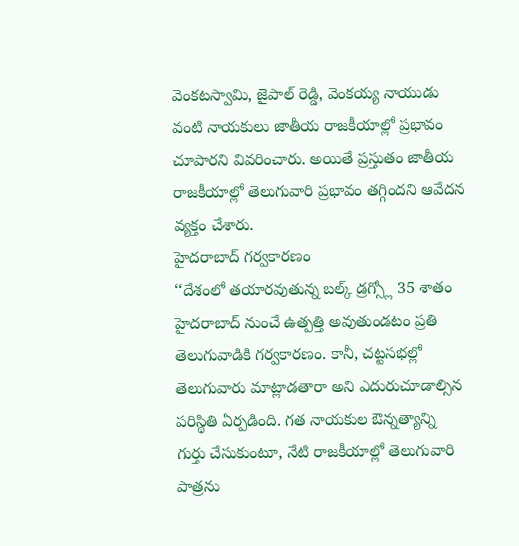వెంకటస్వామి, జైపాల్ రెడ్డి, వెంకయ్య నాయుడు వంటి నాయకులు జాతీయ రాజకీయాల్లో ప్రభావం చూపారని వివరించారు. అయితే ప్రస్తుతం జాతీయ రాజకీయాల్లో తెలుగువారి ప్రభావం తగ్గిందని ఆవేదన వ్యక్తం చేశారు.
హైదరాబాద్ గర్వకారణం
‘‘దేశంలో తయారవుతున్న బల్క్ డ్రగ్స్లో 35 శాతం హైదరాబాద్ నుంచే ఉత్పత్తి అవుతుండటం ప్రతి తెలుగువాడికి గర్వకారణం. కానీ, చట్టసభల్లో తెలుగువారు మాట్లాడతారా అని ఎదురుచూడాల్సిన పరిస్థితి ఏర్పడింది. గత నాయకుల ఔన్నత్యాన్ని గుర్తు చేసుకుంటూ, నేటి రాజకీయాల్లో తెలుగువారి పాత్రను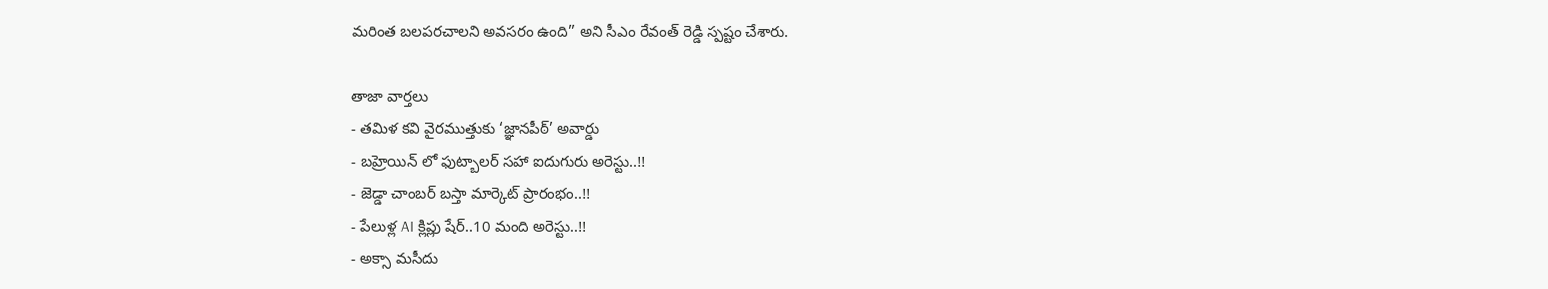మరింత బలపరచాలని అవసరం ఉంది’’ అని సీఎం రేవంత్ రెడ్డి స్పష్టం చేశారు.

తాజా వార్తలు
- తమిళ కవి వైరముత్తుకు ‘జ్ఞానపీఠ్’ అవార్డు
- బహ్రెయిన్ లో ఫుట్బాలర్ సహా ఐదుగురు అరెస్టు..!!
- జెడ్డా చాంబర్ బస్తా మార్కెట్ ప్రారంభం..!!
- పేలుళ్ల AI క్లిప్లు షేర్..10 మంది అరెస్టు..!!
- అక్సా మసీదు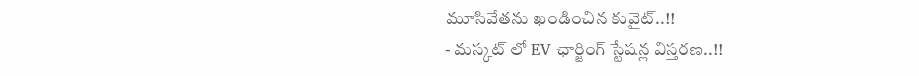మూసివేతను ఖండించిన కువైట్..!!
- మస్కట్ లో EV ఛార్జింగ్ స్టేషన్ల విస్తరణ..!!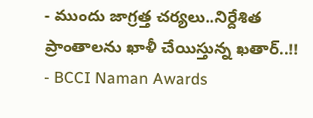- ముందు జాగ్రత్త చర్యలు..నిర్దేశిత ప్రాంతాలను ఖాళీ చేయిస్తున్న ఖతార్..!!
- BCCI Naman Awards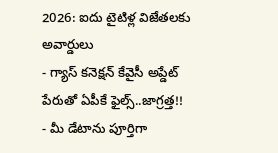2026: ఐదు టైటిళ్ల విజేతలకు అవార్డులు
- గ్యాస్ కనెక్షన్ కేవైసీ అప్డేట్ పేరుతో ఏపీకే ఫైల్స్..జాగ్రత్త!!
- మీ డేటాను పూర్తిగా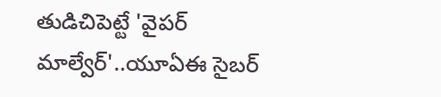తుడిచిపెట్టే 'వైపర్ మాల్వేర్'..యూఏఈ సైబర్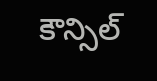కౌన్సిల్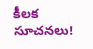కీలక సూచనలు!